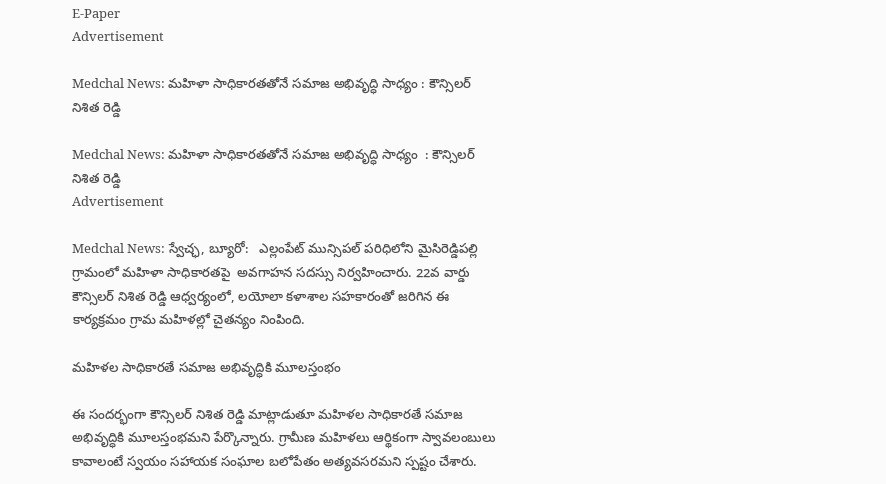E-Paper
Advertisement

Medchal News: మహిళా సాధికారతతోనే సమాజ అభివృద్ధి సాధ్యం : కౌన్సిలర్ నిశిత రెడ్డి

Medchal News: మహిళా సాధికారతతోనే సమాజ అభివృద్ధి సాధ్యం  : కౌన్సిలర్ నిశిత రెడ్డి
Advertisement

Medchal News: స్వేచ్ఛ, బ్యూరో:   ఎల్లంపేట్ మున్సిపల్ పరిధిలోని మైసిరెడ్డిపల్లి గ్రామంలో మహిళా సాధికారతపై  అవగాహన సదస్సు నిర్వహించారు. 22వ వార్డు కౌన్సిలర్ నిశిత రెడ్డి ఆధ్వర్యంలో, లయోలా కళాశాల సహకారంతో జరిగిన ఈ కార్యక్రమం గ్రామ మహిళల్లో చైతన్యం నింపింది.

మహిళల సాధికారతే సమాజ అభివృద్ధికి మూలస్తంభం

ఈ సందర్భంగా కౌన్సిలర్ నిశిత రెడ్డి మాట్లాడుతూ మహిళల సాధికారతే సమాజ అభివృద్ధికి మూలస్తంభమని పేర్కొన్నారు. గ్రామీణ మహిళలు ఆర్థికంగా స్వావలంబులు కావాలంటే స్వయం సహాయక సంఘాల బలోపేతం అత్యవసరమని స్పష్టం చేశారు.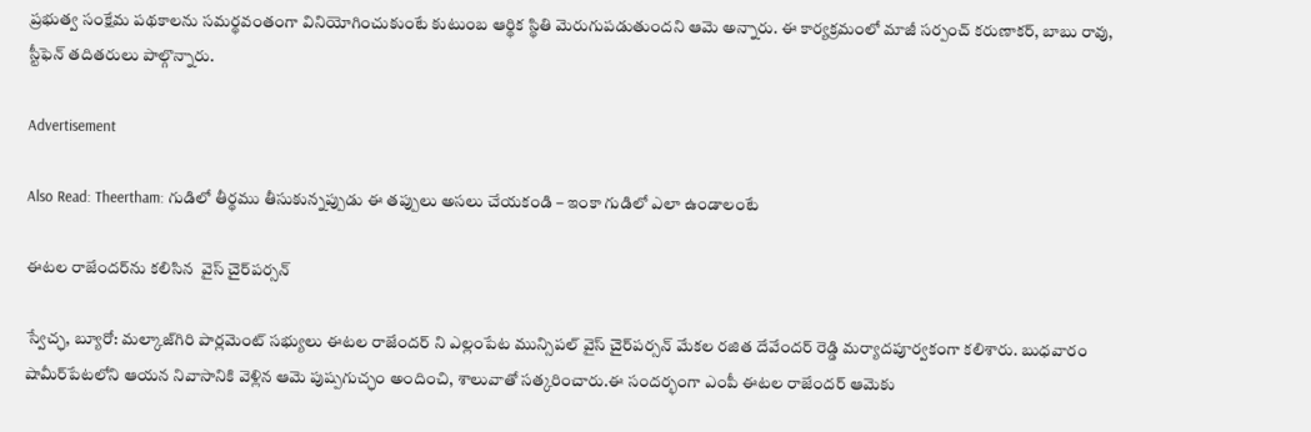ప్రభుత్వ సంక్షేమ పథకాలను సమర్థవంతంగా వినియోగించుకుంటే కుటుంబ ఆర్థిక స్థితి మెరుగుపడుతుందని ఆమె అన్నారు. ఈ కార్యక్రమంలో మాజీ సర్పంచ్ కరుణాకర్, బాబు రావు, స్టీఫెన్ తదితరులు పాల్గొన్నారు.

Advertisement

Also Read: Theertham: గుడిలో తీర్థము తీసుకున్నప్పుడు ఈ తప్పులు అసలు చేయకండి – ఇంకా గుడిలో ఎలా ఉండాలంటే

ఈటల రాజేందర్‌ను కలిసిన  వైస్ చైర్‌పర్సన్

స్వేచ్ఛ, బ్యూరో: మల్కాజ్‌గిరి పార్లమెంట్ సభ్యులు ఈటల రాజేందర్ ని ఎల్లంపేట మున్సిపల్ వైస్ చైర్‌పర్సన్ మేకల రజిత దేవేందర్ రెడ్డి మర్యాదపూర్వకంగా కలిశారు. బుధవారం షామీర్‌పేటలోని ఆయన నివాసానికి వెళ్లిన ఆమె పుష్పగుచ్ఛం అందించి, శాలువాతో సత్కరించారు.ఈ సందర్భంగా ఎంపీ ఈటల రాజేందర్ ఆమెకు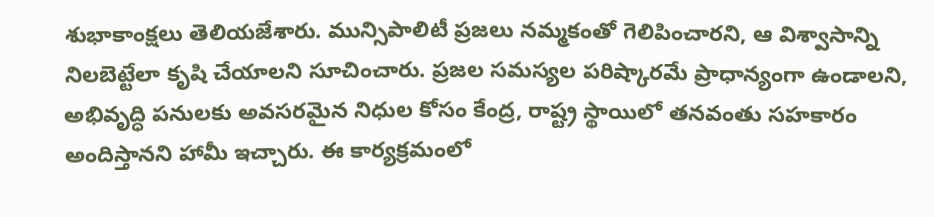శుభాకాంక్షలు తెలియజేశారు. మున్సిపాలిటీ ప్రజలు నమ్మకంతో గెలిపించారని, ఆ విశ్వాసాన్ని నిలబెట్టేలా కృషి చేయాలని సూచించారు. ప్రజల సమస్యల పరిష్కారమే ప్రాధాన్యంగా ఉండాలని, అభివృద్ధి పనులకు అవసరమైన నిధుల కోసం కేంద్ర, రాష్ట్ర స్థాయిలో తనవంతు సహకారం అందిస్తానని హామీ ఇచ్చారు. ఈ కార్యక్రమంలో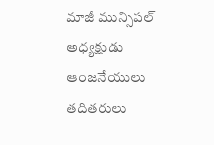మాజీ మున్సిపల్ అధ్యక్షుడు ఆంజనేయులు తదితరులు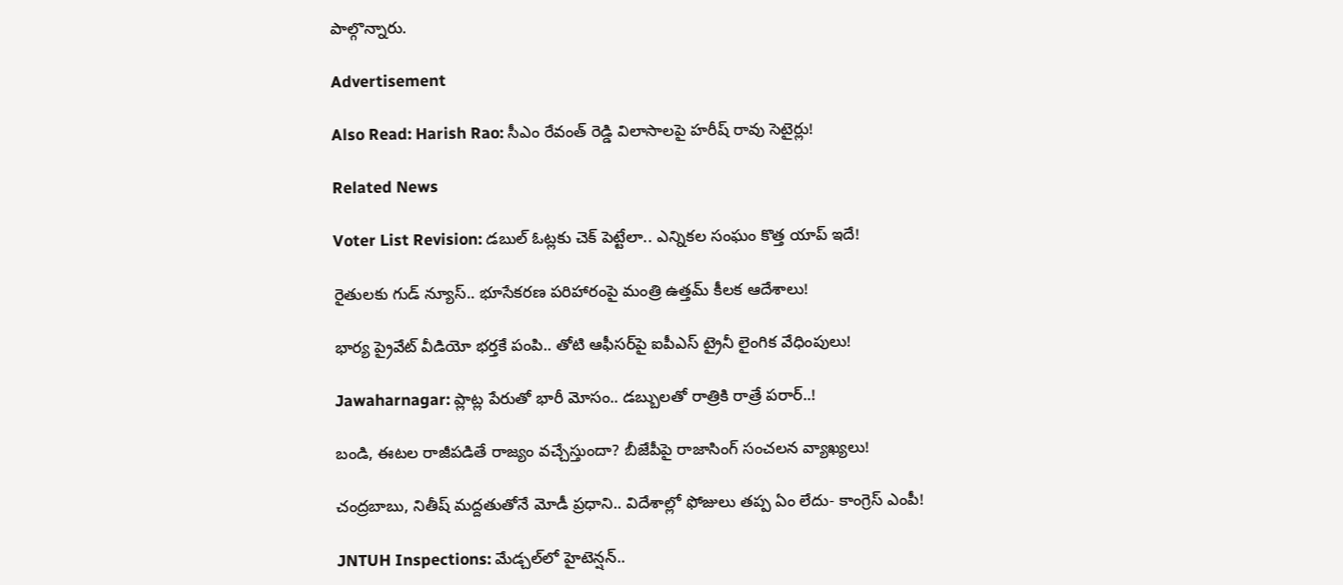పాల్గొన్నారు.

Advertisement

Also Read: Harish Rao: సీఎం రేవంత్ రెడ్డి విలాసాలపై హరీష్ రావు సెటైర్లు!

Related News

Voter List Revision: డబుల్ ఓట్లకు చెక్ పెట్టేలా.. ఎన్నికల సంఘం కొత్త యాప్ ఇదే!

రైతులకు గుడ్ న్యూస్.. భూసేకరణ పరిహారంపై మంత్రి ఉత్తమ్ కీలక ఆదేశాలు!

భార్య ప్రైవేట్ వీడియో భర్తకే పంపి.. తోటి ఆఫీసర్‌పై ఐపీఎస్ ట్రైనీ లైంగిక వేధింపులు!

Jawaharnagar: ప్లాట్ల పేరుతో భారీ మోసం.. డబ్బులతో రాత్రికి రాత్రే పరార్..!

బండి, ఈటల రాజీపడితే రాజ్యం వచ్చేస్తుందా? బీజేపీపై రాజాసింగ్ సంచలన వ్యాఖ్యలు!

చంద్రబాబు, నితీష్ మద్దతుతోనే మోడీ ప్రధాని.. విదేశాల్లో ఫోజులు తప్ప ఏం లేదు- కాంగ్రెస్ ఎంపీ!

JNTUH Inspections: మేడ్చల్‌లో హైటెన్షన్..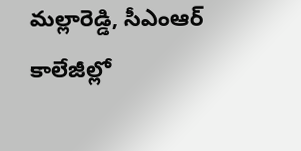మల్లారెడ్డి, సీఎంఆర్ కాలేజీల్లో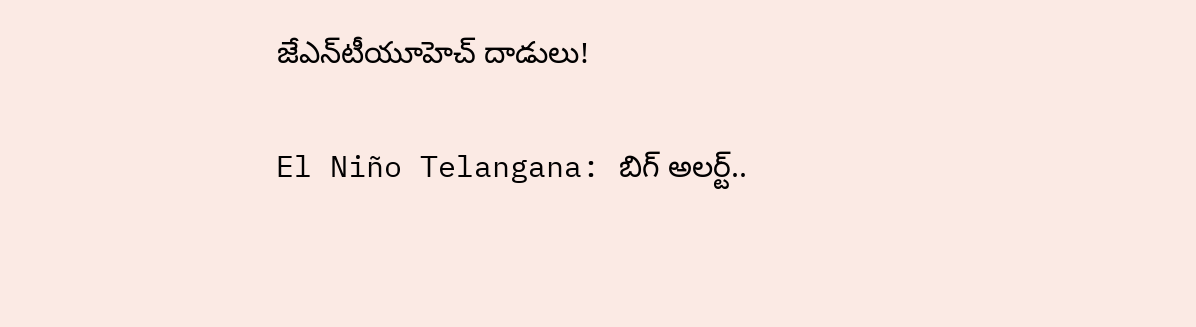జేఎన్‌టీయూహెచ్ దాడులు!

El Niño Telangana: బిగ్ అలర్ట్..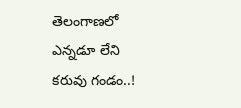తెలంగాణలో ఎన్నడూ లేని కరువు గండం..!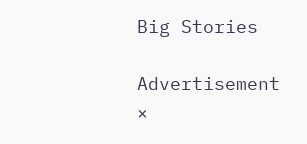Big Stories

Advertisement
×